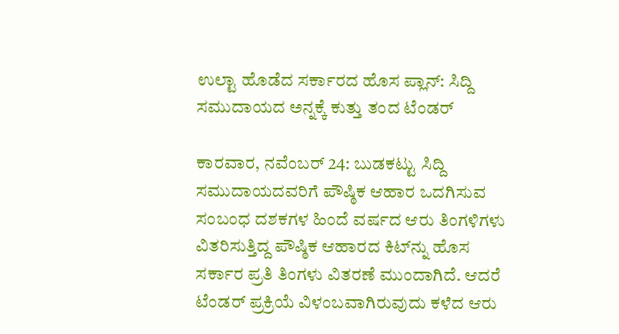ಉಲ್ಟಾ ಹೊಡೆದ ಸರ್ಕಾರದ ಹೊಸ ಪ್ಲಾನ್‌: ಸಿದ್ದಿ ಸಮುದಾಯದ ಅನ್ನಕ್ಕೆ ಕುತ್ತು ತಂದ ಟೆಂಡರ್‌

ಕಾರವಾರ, ನವೆಂಬರ್‌ 24: ಬುಡಕಟ್ಟು ಸಿದ್ದಿ ಸಮುದಾಯದವರಿಗೆ ಪೌಷ್ಠಿಕ ಆಹಾರ ಒದಗಿಸುವ ಸಂಬಂಧ ದಶಕಗಳ ಹಿಂದೆ ವರ್ಷದ ಆರು ತಿಂಗಳಿಗಳು ವಿತರಿಸುತ್ತಿದ್ದ ಪೌಷ್ಠಿಕ ಆಹಾರದ ಕಿಟ್‌ನ್ನು ಹೊಸ ಸರ್ಕಾರ ಪ್ರತಿ ತಿಂಗಳು ವಿತರಣೆ ಮುಂದಾಗಿದೆ. ಆದರೆ ಟೆಂಡರ್ ಪ್ರಕ್ರಿಯೆ ವಿಳಂಬವಾಗಿರುವುದು ಕಳೆದ ಆರು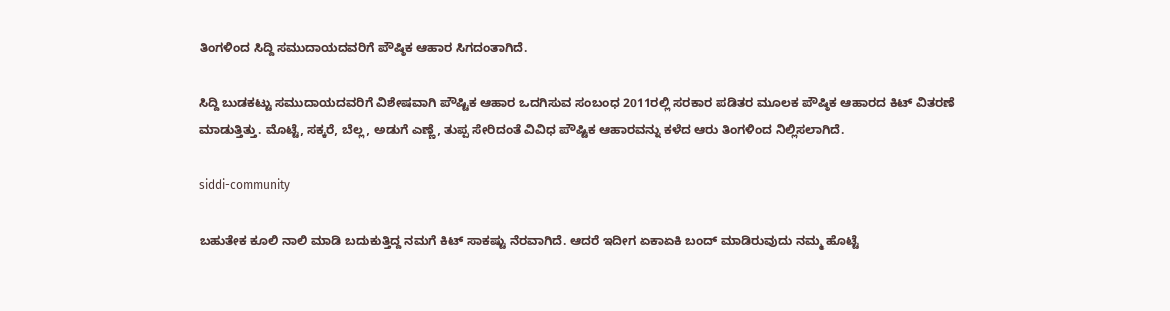ತಿಂಗಳಿಂದ ಸಿದ್ದಿ ಸಮುದಾಯದವರಿಗೆ ಪೌಷ್ಠಿಕ ಆಹಾರ ಸಿಗದಂತಾಗಿದೆ.

ಸಿದ್ದಿ ಬುಡಕಟ್ಟು ಸಮುದಾಯದವರಿಗೆ ವಿಶೇಷವಾಗಿ ಪೌಷ್ಟಿಕ ಆಹಾರ ಒದಗಿಸುವ ಸಂಬಂಧ 2011ರಲ್ಲಿ ಸರಕಾರ ಪಡಿತರ ಮೂಲಕ ಪೌಷ್ಠಿಕ ಆಹಾರದ ಕಿಟ್ ವಿತರಣೆ ಮಾಡುತ್ತಿತ್ತು. ಮೊಟ್ಟೆ, ಸಕ್ಕರೆ, ಬೆಲ್ಲ, ಅಡುಗೆ ಎಣ್ಣೆ, ತುಪ್ಪ ಸೇರಿದಂತೆ ವಿವಿಧ ಪೌಷ್ಟಿಕ ಆಹಾರವನ್ನು ಕಳೆದ ಆರು ತಿಂಗಳಿಂದ ನಿಲ್ಲಿಸಲಾಗಿದೆ.

siddi-community

ಬಹುತೇಕ ಕೂಲಿ ನಾಲಿ ಮಾಡಿ ಬದುಕುತ್ತಿದ್ದ ನಮಗೆ ಕಿಟ್ ಸಾಕಷ್ಟು ನೆರವಾಗಿದೆ. ಆದರೆ ಇದೀಗ ಏಕಾಏಕಿ ಬಂದ್ ಮಾಡಿರುವುದು ನಮ್ಮ ಹೊಟ್ಟೆ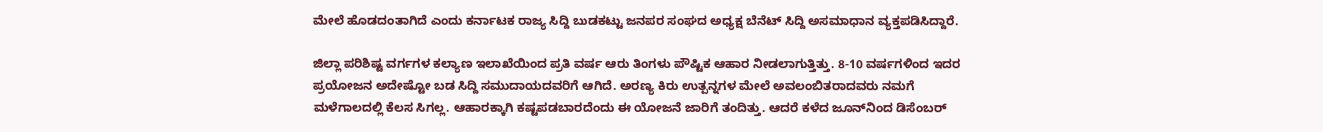ಮೇಲೆ ಹೊಡದಂತಾಗಿದೆ ಎಂದು ಕರ್ನಾಟಕ ರಾಜ್ಯ ಸಿದ್ದಿ ಬುಡಕಟ್ಟು ಜನಪರ ಸಂಘದ ಅಧ್ಯಕ್ಷ ಬೆನೆಟ್ ಸಿದ್ದಿ ಅಸಮಾಧಾನ ವ್ಯಕ್ತಪಡಿಸಿದ್ದಾರೆ.

ಜಿಲ್ಲಾ ಪರಿಶಿಷ್ಟ ವರ್ಗಗಳ ಕಲ್ಯಾಣ ಇಲಾಖೆಯಿಂದ ಪ್ರತಿ ವರ್ಷ ಆರು ತಿಂಗಳು ಪೌಷ್ಟಿಕ ಆಹಾರ ನೀಡಲಾಗುತ್ತಿತ್ತು. 8-10 ವರ್ಷಗಳಿಂದ ಇದರ ಪ್ರಯೋಜನ ಅದೇಷ್ಟೋ ಬಡ ಸಿದ್ದಿ ಸಮುದಾಯದವರಿಗೆ ಆಗಿದೆ. ಅರಣ್ಯ ಕಿರು ಉತ್ಪನ್ನಗಳ ಮೇಲೆ ಅವಲಂಬಿತರಾದವರು ನಮಗೆ ಮಳೆಗಾಲದಲ್ಲಿ ಕೆಲಸ ಸಿಗಲ್ಲ. ಆಹಾರಕ್ಕಾಗಿ ಕಷ್ಟಪಡಬಾರದೆಂದು ಈ ಯೋಜನೆ ಜಾರಿಗೆ ತಂದಿತ್ತು. ಆದರೆ ಕಳೆದ ಜೂನ್‌ನಿಂದ ಡಿಸೆಂಬರ್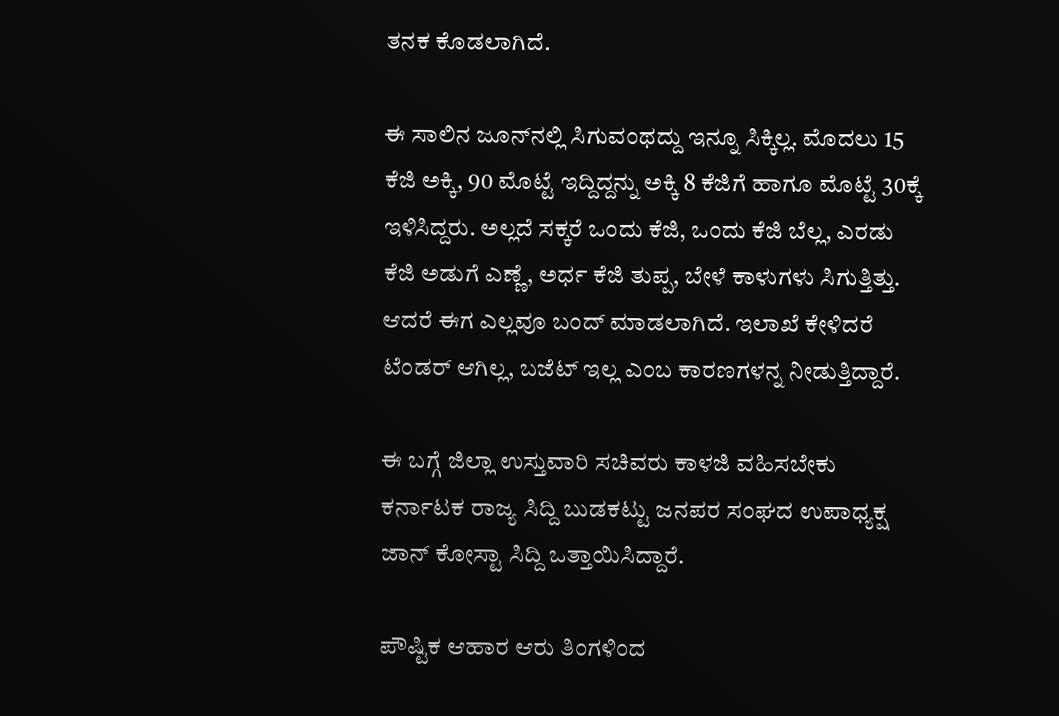ತನಕ ಕೊಡಲಾಗಿದೆ.

ಈ ಸಾಲಿನ ಜೂನ್‌ನಲ್ಲಿ ಸಿಗುವಂಥದ್ದು ಇನ್ನೂ ಸಿಕ್ಕಿಲ್ಲ. ಮೊದಲು 15 ಕೆಜಿ ಅಕ್ಕಿ, 90 ಮೊಟ್ಟೆ ಇದ್ದಿದ್ದನ್ನು ಅಕ್ಕಿ 8 ಕೆಜಿಗೆ ಹಾಗೂ ಮೊಟ್ಟೆ 30ಕ್ಕೆ ಇಳಿಸಿದ್ದರು. ಅಲ್ಲದೆ ಸಕ್ಕರೆ ಒಂದು ಕೆಜಿ, ಒಂದು ಕೆಜಿ ಬೆಲ್ಲ, ಎರಡು ಕೆಜಿ ಅಡುಗೆ ಎಣ್ಣೆ, ಅರ್ಧ ಕೆಜಿ ತುಪ್ಪ, ಬೇಳೆ ಕಾಳುಗಳು ಸಿಗುತ್ತಿತ್ತು. ಆದರೆ ಈಗ ಎಲ್ಲವೂ ಬಂದ್ ಮಾಡಲಾಗಿದೆ. ಇಲಾಖೆ ಕೇಳಿದರೆ ಟೆಂಡರ್ ಆಗಿಲ್ಲ, ಬಜೆಟ್ ಇಲ್ಲ ಎಂಬ ಕಾರಣಗಳನ್ನ ನೀಡುತ್ತಿದ್ದಾರೆ.

ಈ ಬಗ್ಗೆ ಜಿಲ್ಲಾ ಉಸ್ತುವಾರಿ ಸಚಿವರು ಕಾಳಜಿ ವಹಿಸಬೇಕು ಕರ್ನಾಟಕ ರಾಜ್ಯ ಸಿದ್ದಿ ಬುಡಕಟ್ಟು ಜನಪರ ಸಂಘದ ಉಪಾಧ್ಯಕ್ಷ ಜಾನ್ ಕೋಸ್ಟಾ ಸಿದ್ದಿ ಒತ್ತಾಯಿಸಿದ್ದಾರೆ.

ಪೌಷ್ಟಿಕ ಆಹಾರ ಆರು ತಿಂಗಳಿಂದ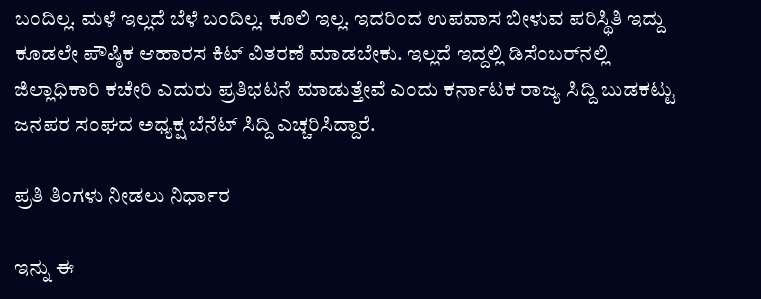ಬಂದಿಲ್ಲ. ಮಳೆ ಇಲ್ಲದೆ ಬೆಳೆ ಬಂದಿಲ್ಲ. ಕೂಲಿ ಇಲ್ಲ. ಇದರಿಂದ ಉಪವಾಸ ಬೀಳುವ ಪರಿಸ್ಥಿತಿ ಇದ್ದು ಕೂಡಲೇ ಪೌಷ್ಠಿಕ ಆಹಾರಸ ಕಿಟ್ ವಿತರಣೆ ಮಾಡಬೇಕು. ಇಲ್ಲದೆ ಇದ್ದಲ್ಲಿ ಡಿಸೆಂಬರ್‌ನಲ್ಲಿ ಜಿಲ್ಲಾಧಿಕಾರಿ ಕಚೇರಿ ಎದುರು ಪ್ರತಿಭಟನೆ ಮಾಡುತ್ತೇವೆ ಎಂದು ಕರ್ನಾಟಕ ರಾಜ್ಯ ಸಿದ್ದಿ ಬುಡಕಟ್ಟು ಜನಪರ ಸಂಘದ ಅಧ್ಯಕ್ಷ ಬೆನೆಟ್ ಸಿದ್ದಿ ಎಚ್ಚರಿಸಿದ್ದಾರೆ.

ಪ್ರತಿ ತಿಂಗಳು ನೀಡಲು ನಿರ್ಧಾರ

ಇನ್ನು ಈ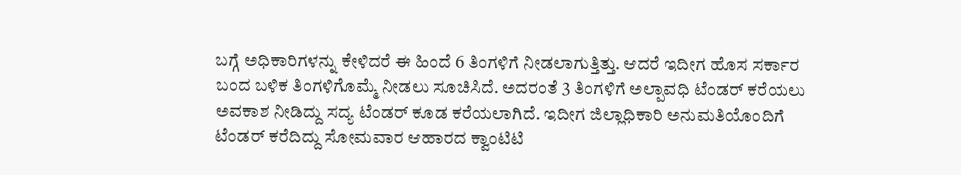ಬಗ್ಗೆ ಅಧಿಕಾರಿಗಳನ್ನು ಕೇಳಿದರೆ ಈ ಹಿಂದೆ 6 ತಿಂಗಳಿಗೆ ನೀಡಲಾಗುತ್ತಿತ್ತು. ಆದರೆ ಇದೀಗ ಹೊಸ ಸರ್ಕಾರ ಬಂದ ಬಳಿಕ ತಿಂಗಳಿಗೊಮ್ಮೆ ನೀಡಲು ಸೂಚಿಸಿದೆ. ಅದರಂತೆ 3 ತಿಂಗಳಿಗೆ ಅಲ್ಪಾವಧಿ ಟೆಂಡರ್ ಕರೆಯಲು ಅವಕಾಶ ನೀಡಿದ್ದು ಸದ್ಯ ಟೆಂಡರ್ ಕೂಡ ಕರೆಯಲಾಗಿದೆ. ಇದೀಗ ಜಿಲ್ಲಾಧಿಕಾರಿ ಅನುಮತಿಯೊಂದಿಗೆ ಟೆಂಡರ್ ಕರೆದಿದ್ದು ಸೋಮವಾರ ಆಹಾರದ ಕ್ವಾಂಟಿಟಿ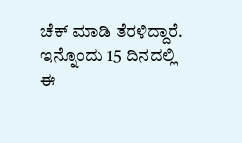ಚೆಕ್ ಮಾಡಿ ತೆರಳಿದ್ದಾರೆ. ಇನ್ನೊಂದು 15 ದಿನದಲ್ಲಿ ಈ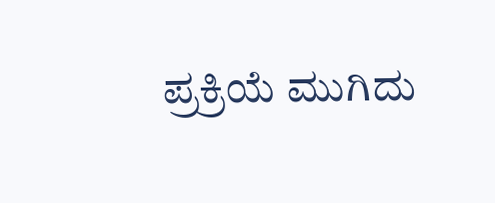ಪ್ರಕ್ರಿಯೆ ಮುಗಿದು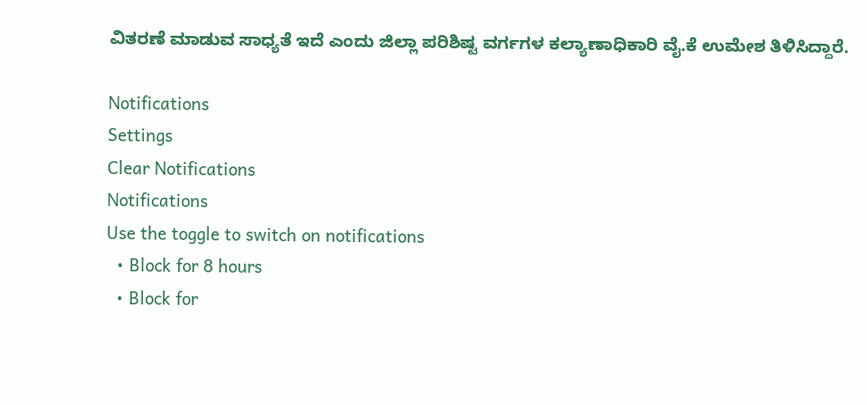ವಿತರಣೆ ಮಾಡುವ ಸಾಧ್ಯತೆ ಇದೆ ಎಂದು ಜಿಲ್ಲಾ ಪರಿಶಿಷ್ಟ ವರ್ಗಗಳ ಕಲ್ಯಾಣಾಧಿಕಾರಿ ವೈ.ಕೆ ಉಮೇಶ ತಿಳಿಸಿದ್ದಾರೆ.

Notifications
Settings
Clear Notifications
Notifications
Use the toggle to switch on notifications
  • Block for 8 hours
  • Block for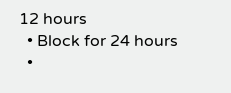12 hours
  • Block for 24 hours
  •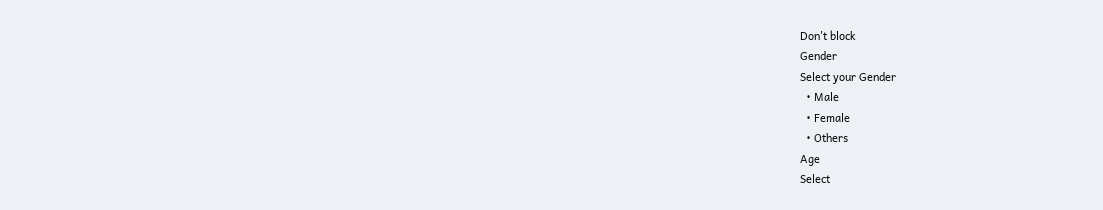Don't block
Gender
Select your Gender
  • Male
  • Female
  • Others
Age
Select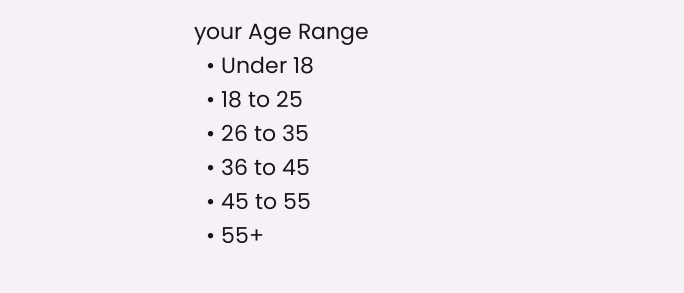your Age Range
  • Under 18
  • 18 to 25
  • 26 to 35
  • 36 to 45
  • 45 to 55
  • 55+